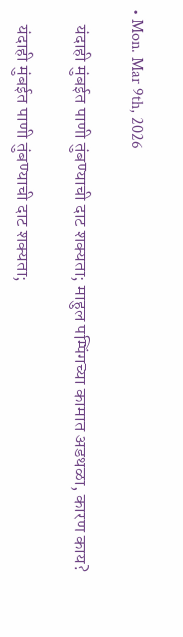• Mon. Mar 9th, 2026

    यंदाही मुंबईत पाणी तुंबण्याची दाट शक्यता; माहुल पम्पिंगच्या कामात अडथळा, कारण काय?

    यंदाही मुंबईत पाणी तुंबण्याची दाट शक्यता;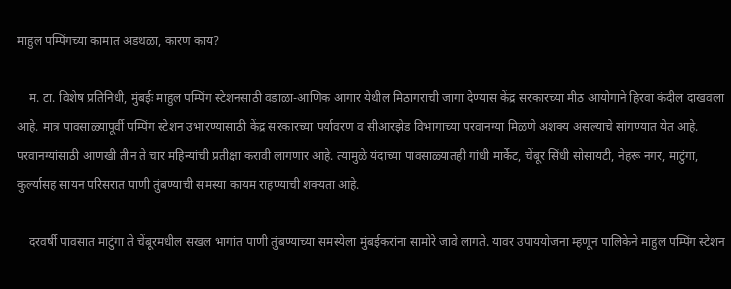माहुल पम्पिंगच्या कामात अडथळा, कारण काय?

    म. टा. विशेष प्रतिनिधी, मुंबईः माहुल पम्पिंग स्टेशनसाठी वडाळा-आणिक आगार येथील मिठागराची जागा देण्यास केंद्र सरकारच्या मीठ आयोगाने हिरवा कंदील दाखवला आहे. मात्र पावसाळ्यापूर्वी पम्पिंग स्टेशन उभारण्यासाठी केंद्र सरकारच्या पर्यावरण व सीआरझेड विभागाच्या परवानग्या मिळणे अशक्य असल्याचे सांगण्यात येत आहे. परवानग्यांसाठी आणखी तीन ते चार महिन्यांची प्रतीक्षा करावी लागणार आहे. त्यामुळे यंदाच्या पावसाळ्यातही गांधी मार्केट, चेंबूर सिंधी सोसायटी, नेहरू नगर, माटुंगा, कुर्ल्यासह सायन परिसरात पाणी तुंबण्याची समस्या कायम राहण्याची शक्यता आहे.

    दरवर्षी पावसात माटुंगा ते चेंबूरमधील सखल भागांत पाणी तुंबण्याच्या समस्येला मुंबईकरांना सामोरे जावे लागते. यावर उपाययोजना म्हणून पालिकेने माहुल पम्पिंग स्टेशन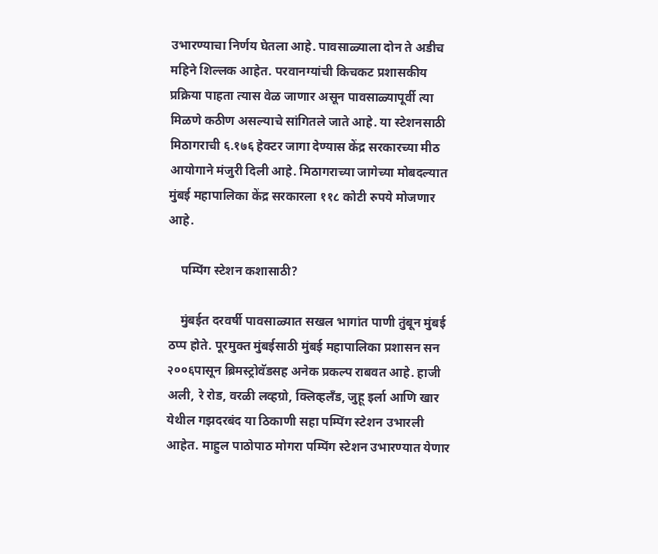उभारण्याचा निर्णय घेतला आहे. पावसाळ्याला दोन ते अडीच महिने शिल्लक आहेत. परवानग्यांची किचकट प्रशासकीय प्रक्रिया पाहता त्यास वेळ जाणार असून पावसाळ्यापूर्वी त्या मिळणे कठीण असल्याचे सांगितले जाते आहे. या स्टेशनसाठी मिठागराची ६.१७६ हेक्टर जागा देण्यास केंद्र सरकारच्या मीठ आयोगाने मंजुरी दिली आहे. मिठागराच्या जागेच्या मोबदल्यात मुंबई महापालिका केंद्र सरकारला ११८ कोटी रुपये मोजणार आहे.

    पम्पिंग स्टेशन कशासाठी?

    मुंबईत दरवर्षी पावसाळ्यात सखल भागांत पाणी तुंबून मुंबई ठप्प होते. पूरमुक्त मुंबईसाठी मुंबई महापालिका प्रशासन सन २००६पासून ब्रिमस्ट्रोवॅडसह अनेक प्रकल्प राबवत आहे. हाजी अली, रे रोड, वरळी लव्हग्रो, क्लिव्हलँड, जुहू इर्ला आणि खार येथील गझदरबंद या ठिकाणी सहा पम्पिंग स्टेशन उभारली आहेत. माहुल पाठोपाठ मोगरा पम्पिंग स्टेशन उभारण्यात येणार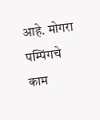आहे. मोगरा पम्पिंगचे काम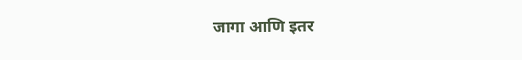जागा आणि इतर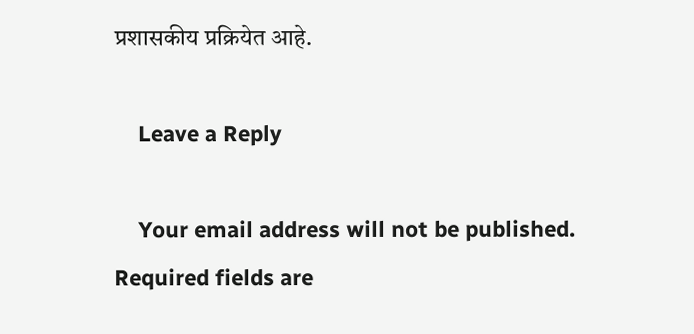प्रशासकीय प्रक्रियेत आहे.

    Leave a Reply

    Your email address will not be published. Required fields are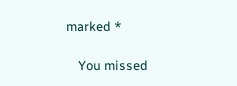marked *

    You missed